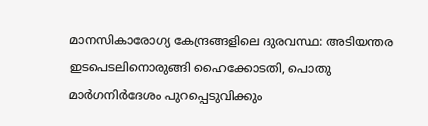മാനസികാരോഗ്യ കേന്ദ്രങ്ങളിലെ ദുരവസ്ഥ: അടിയന്തര ഇടപെടലിനൊരുങ്ങി ഹൈക്കോടതി, പൊതു മാര്‍ഗനിര്‍ദേശം പുറപ്പെടുവിക്കും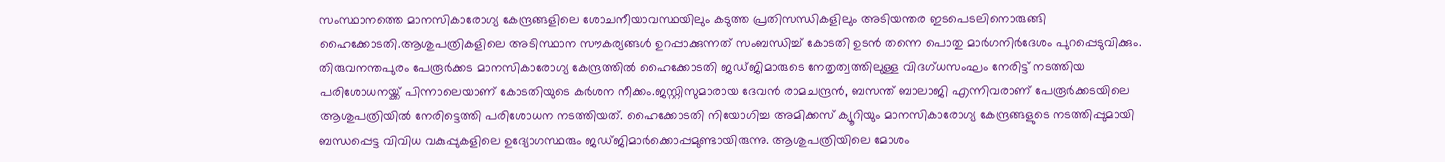സംസ്ഥാനത്തെ മാനസികാരോഗ്യ കേന്ദ്രങ്ങളിലെ ശോചനീയാവസ്ഥയിലും കടുത്ത പ്രതിസന്ധികളിലും അടിയന്തര ഇടപെടലിനൊരുങ്ങി ഹൈക്കോടതി.ആശുപത്രികളിലെ അടിസ്ഥാന സൗകര്യങ്ങള്‍ ഉറപ്പാക്കുന്നത് സംബന്ധിച്ച്‌ കോടതി ഉടൻ തന്നെ പൊതു മാർഗനിർദേശം പുറപ്പെടുവിക്കും. തിരുവനന്തപുരം പേരൂർക്കട മാനസികാരോഗ്യ കേന്ദ്രത്തില്‍ ഹൈക്കോടതി ജഡ്ജിമാരുടെ നേതൃത്വത്തിലുള്ള വിദഗ്ധസംഘം നേരിട്ട് നടത്തിയ പരിശോധനയ്ക്ക് പിന്നാലെയാണ് കോടതിയുടെ കർശന നീക്കം.ജസ്റ്റിസുമാരായ ദേവൻ രാമചന്ദ്രൻ, ബസന്ത് ബാലാജി എന്നിവരാണ് പേരൂർക്കടയിലെ ആശുപത്രിയില്‍ നേരിട്ടെത്തി പരിശോധന നടത്തിയത്. ഹൈക്കോടതി നിയോഗിച്ച അമിക്കസ് ക്യൂറിയും മാനസികാരോഗ്യ കേന്ദ്രങ്ങളുടെ നടത്തിപ്പുമായി ബന്ധപ്പെട്ട വിവിധ വകുപ്പുകളിലെ ഉദ്യോഗസ്ഥരും ജഡ്ജിമാർക്കൊപ്പമുണ്ടായിരുന്നു. ആശുപത്രിയിലെ മോശം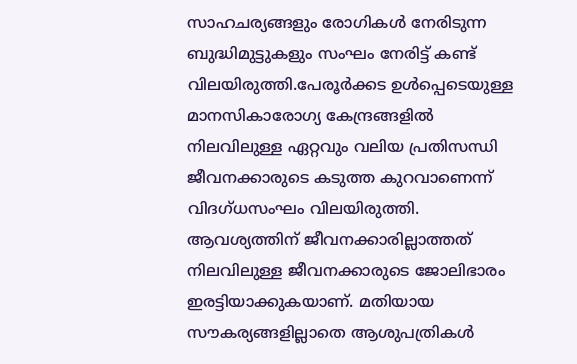സാഹചര്യങ്ങളും രോഗികള്‍ നേരിടുന്ന ബുദ്ധിമുട്ടുകളും സംഘം നേരിട്ട് കണ്ട് വിലയിരുത്തി.പേരൂർക്കട ഉള്‍പ്പെടെയുള്ള മാനസികാരോഗ്യ കേന്ദ്രങ്ങളില്‍ നിലവിലുള്ള ഏറ്റവും വലിയ പ്രതിസന്ധി ജീവനക്കാരുടെ കടുത്ത കുറവാണെന്ന് വിദഗ്ധസംഘം വിലയിരുത്തി. ആവശ്യത്തിന് ജീവനക്കാരില്ലാത്തത് നിലവിലുള്ള ജീവനക്കാരുടെ ജോലിഭാരം ഇരട്ടിയാക്കുകയാണ്. മതിയായ സൗകര്യങ്ങളില്ലാതെ ആശുപത്രികള്‍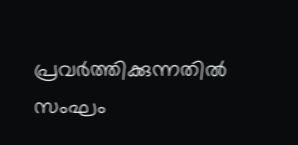പ്രവർത്തിക്കുന്നതില്‍ സംഘം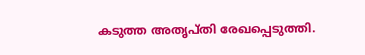കടുത്ത അതൃപ്തി രേഖപ്പെടുത്തി.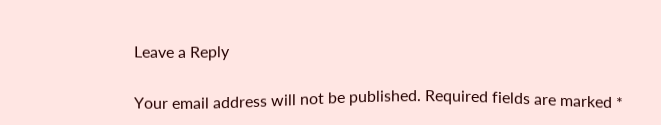Leave a Reply

Your email address will not be published. Required fields are marked *